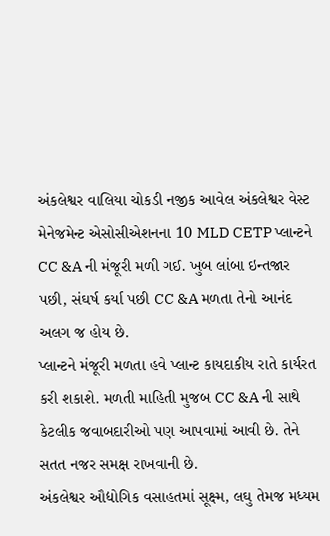અંકલેશ્વર વાલિયા ચોકડી નજીક આવેલ અંકલેશ્વર વેસ્ટ મેનેજમેન્ટ એસોસીએશનના 10 MLD CETP પ્લાન્ટને CC &A ની મંજૂરી મળી ગઈ. ખુબ લાંબા ઇન્તજાર પછી, સંઘર્ષ કર્યા પછી CC &A મળતા તેનો આનંદ અલગ જ હોય છે.
પ્લાન્ટને મંજૂરી મળતા હવે પ્લાન્ટ કાયદાકીય રાતે કાર્યરત કરી શકાશે. મળતી માહિતી મુજબ CC &A ની સાથે કેટલીક જવાબદારીઓ પણ આપવામાં આવી છે. તેને સતત નજર સમક્ષ રાખવાની છે.
અંકલેશ્વર ઔદ્યોગિક વસાહતમાં સૂક્ષ્મ, લઘુ તેમજ મધ્યમ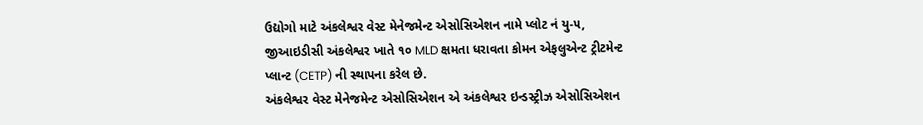ઉદ્યોગો માટે અંકલેશ્વર વેસ્ટ મેનેજમેન્ટ એસોસિએશન નામે પ્લોટ નં યુ-૫, જીઆઇડીસી અંકલેશ્વર ખાતે ૧૦ MLD ક્ષમતા ધરાવતા કોમન એફલુએન્ટ ટ્રીટમેન્ટ પ્લાન્ટ (CETP) ની સ્થાપના કરેલ છે.
અંકલેશ્વર વેસ્ટ મેનેજમેન્ટ એસોસિએશન એ અંકલેશ્વર ઇન્ડસ્ટ્રીઝ એસોસિએશન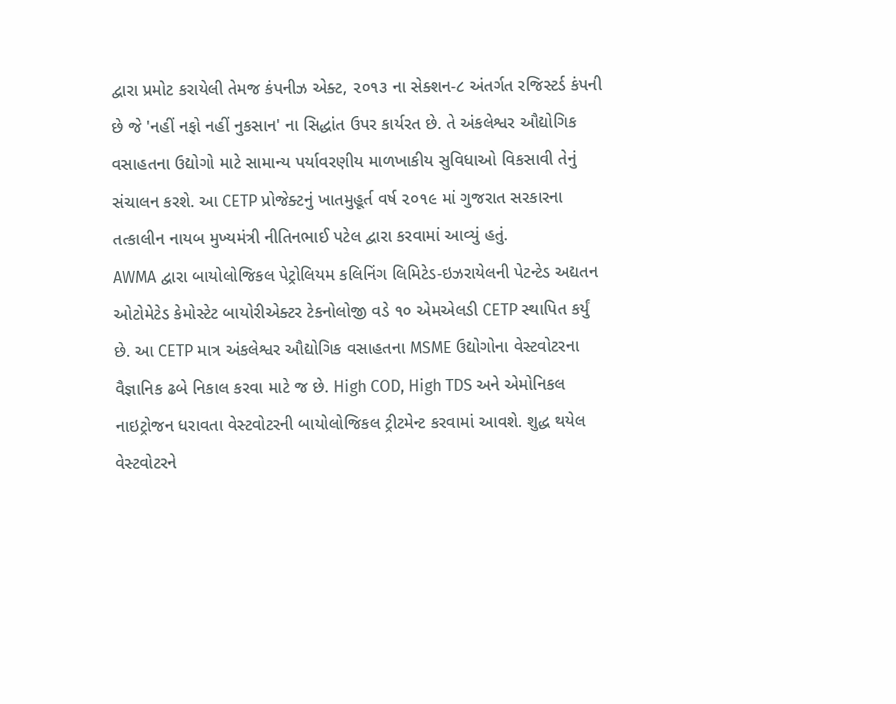દ્વારા પ્રમોટ કરાયેલી તેમજ કંપનીઝ એક્ટ, ૨૦૧૩ ના સેક્શન-૮ અંતર્ગત રજિસ્ટર્ડ કંપની છે જે 'નહીં નફો નહીં નુકસાન' ના સિદ્ધાંત ઉપર કાર્યરત છે. તે અંકલેશ્વર ઔદ્યોગિક વસાહતના ઉદ્યોગો માટે સામાન્ય પર્યાવરણીય માળખાકીય સુવિધાઓ વિકસાવી તેનું સંચાલન કરશે. આ CETP પ્રોજેક્ટનું ખાતમુહૂર્ત વર્ષ ૨૦૧૯ માં ગુજરાત સરકારના તત્કાલીન નાયબ મુખ્યમંત્રી નીતિનભાઈ પટેલ દ્વારા કરવામાં આવ્યું હતું.
AWMA દ્વારા બાયોલોજિકલ પેટ્રોલિયમ કલિનિંગ લિમિટેડ-ઇઝરાયેલની પેટન્ટેડ અદ્યતન ઓટોમેટેડ કેમોસ્ટેટ બાયોરીએક્ટર ટેકનોલોજી વડે ૧૦ એમએલડી CETP સ્થાપિત કર્યું છે. આ CETP માત્ર અંકલેશ્વર ઔદ્યોગિક વસાહતના MSME ઉદ્યોગોના વેસ્ટવોટરના વૈજ્ઞાનિક ઢબે નિકાલ કરવા માટે જ છે. High COD, High TDS અને એમોનિકલ નાઇટ્રોજન ધરાવતા વેસ્ટવોટરની બાયોલોજિકલ ટ્રીટમેન્ટ કરવામાં આવશે. શુદ્ધ થયેલ વેસ્ટવોટરને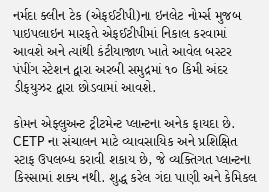નર્મદા ક્લીન ટેક (એફઈટીપી)ના ઇનલેટ નોર્મ્સ મુજબ પાઇપલાઇન મારફતે એફઈટીપીમાં નિકાલ કરવામાં આવશે અને ત્યાંથી કંટીયાજાળ ખાતે આવેલ બસ્ટર પંપીંગ સ્ટેશન દ્વારા અરબી સમુદ્રમાં ૧૦ કિમી અંદર ડીફયુઝર દ્વારા છોડવામાં આવશે.

કોમન એફ્લુઅન્ટ ટ્રીટમેન્ટ પ્લાન્ટના અનેક ફાયદા છે. CETP ના સંચાલન માટે વ્યાવસાયિક અને પ્રશિક્ષિત સ્ટાફ ઉપલબ્ધ કરાવી શકાય છે, જે વ્યક્તિગત પ્લાન્ટના કિસ્સામાં શક્ય નથી. શુદ્ધ કરેલ ગંદા પાણી અને કેમિકલ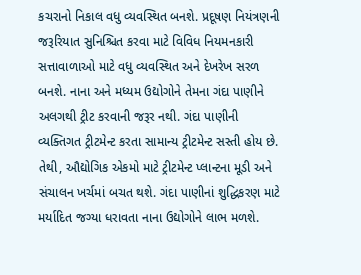કચરાનો નિકાલ વધુ વ્યવસ્થિત બનશે. પ્રદૂષણ નિયંત્રણની જરૂરિયાત સુનિશ્ચિત કરવા માટે વિવિધ નિયમનકારી સત્તાવાળાઓ માટે વધુ વ્યવસ્થિત અને દેખરેખ સરળ બનશે. નાના અને મધ્યમ ઉદ્યોગોને તેમના ગંદા પાણીને અલગથી ટ્રીટ કરવાની જરૂર નથી. ગંદા પાણીની વ્યક્તિગત ટ્રીટમેન્ટ કરતા સામાન્ય ટ્રીટમેન્ટ સસ્તી હોય છે. તેથી, ઔદ્યોગિક એકમો માટે ટ્રીટમેન્ટ પ્લાન્ટના મૂડી અને સંચાલન ખર્ચમાં બચત થશે. ગંદા પાણીનાં શુદ્ધિકરણ માટે મર્યાદિત જગ્યા ધરાવતા નાના ઉદ્યોગોને લાભ મળશે.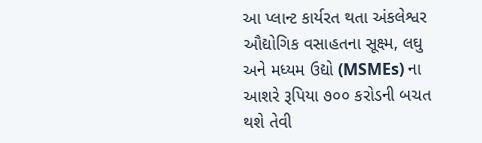આ પ્લાન્ટ કાર્યરત થતા અંકલેશ્વર ઔદ્યોગિક વસાહતના સૂક્ષ્મ, લઘુ અને મધ્યમ ઉદ્યો (MSMEs) ના આશરે રૂપિયા ૭૦૦ કરોડની બચત થશે તેવી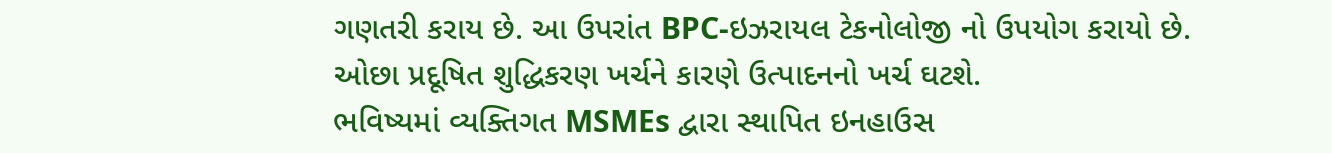ગણતરી કરાય છે. આ ઉપરાંત BPC-ઇઝરાયલ ટેકનોલોજી નો ઉપયોગ કરાયો છે. ઓછા પ્રદૂષિત શુદ્ધિકરણ ખર્ચને કારણે ઉત્પાદનનો ખર્ચ ઘટશે.
ભવિષ્યમાં વ્યક્તિગત MSMEs દ્વારા સ્થાપિત ઇનહાઉસ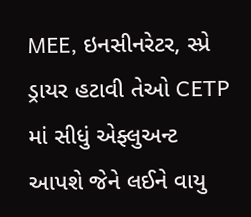MEE, ઇનસીનરેટર, સ્પ્રે ડ્રાયર હટાવી તેઓ CETP માં સીધું એફ્લુઅન્ટ આપશે જેને લઈને વાયુ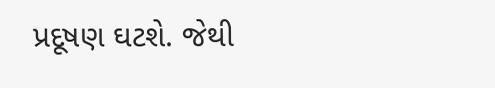પ્રદૂષણ ઘટશે. જેથી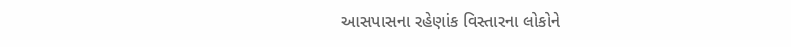આસપાસના રહેણાંક વિસ્તારના લોકોને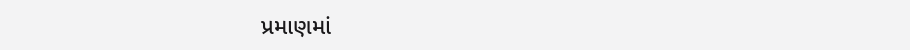પ્રમાણમાં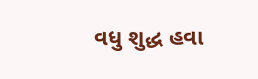વધુ શુદ્ધ હવા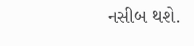નસીબ થશે.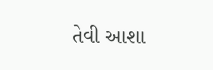તેવી આશા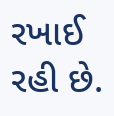રખાઈ રહી છે.